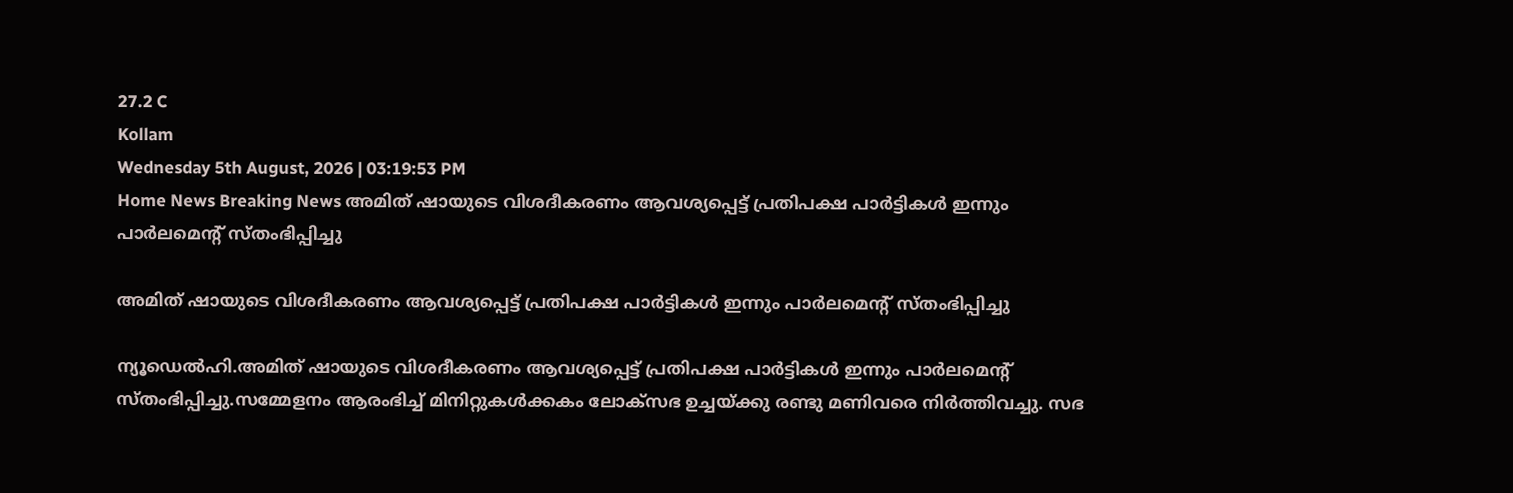27.2 C
Kollam
Wednesday 5th August, 2026 | 03:19:53 PM
Home News Breaking News അമിത് ഷായുടെ വിശദീകരണം ആവശ്യപ്പെട്ട് പ്രതിപക്ഷ പാർട്ടികൾ ഇന്നും പാർലമെന്‍റ് സ്തംഭിപ്പിച്ചു

അമിത് ഷായുടെ വിശദീകരണം ആവശ്യപ്പെട്ട് പ്രതിപക്ഷ പാർട്ടികൾ ഇന്നും പാർലമെന്‍റ് സ്തംഭിപ്പിച്ചു

ന്യൂഡെല്‍ഹി.അമിത് ഷായുടെ വിശദീകരണം ആവശ്യപ്പെട്ട് പ്രതിപക്ഷ പാർട്ടികൾ ഇന്നും പാർലമെന്‍റ് സ്തംഭിപ്പിച്ചു.സമ്മേളനം ആരംഭിച്ച് മിനിറ്റുകൾക്കകം ലോക്സഭ ഉച്ചയ്ക്കു രണ്ടു മണിവരെ നിർത്തിവച്ചു. സഭ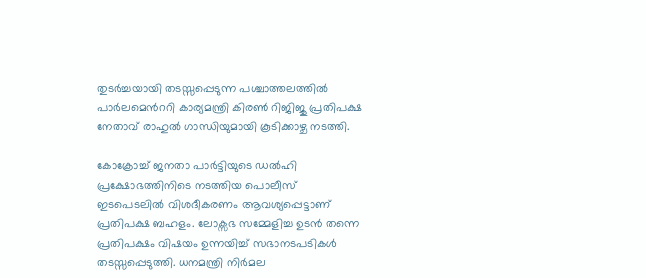തുടർച്ചയായി തടസ്സപ്പെടുന്ന പശ്ചാത്തലത്തിൽ പാർലമെന്‍ററി കാര്യമന്ത്രി കിരൺ റിജിജു പ്രതിപക്ഷ നേതാവ് രാഹുൽ ഗാന്ധിയുമായി കൂടിക്കാഴ്ച നടത്തി.

കോക്രോച്ച് ജനതാ പാർട്ടിയുടെ ഡൽഹി പ്രക്ഷോഭത്തിനിടെ നടത്തിയ പൊലീസ് ഇടപെടലിൽ വിശദീകരണം ആവശ്യപ്പെട്ടാണ് പ്രതിപക്ഷ ബഹളം. ലോക്സഭ സമ്മേളിച്ച ഉടൻ തന്നെ പ്രതിപക്ഷം വിഷയം ഉന്നയിച്ച് സഭാനടപടികൾ തടസ്സപ്പെടുത്തി. ധനമന്ത്രി നിർമല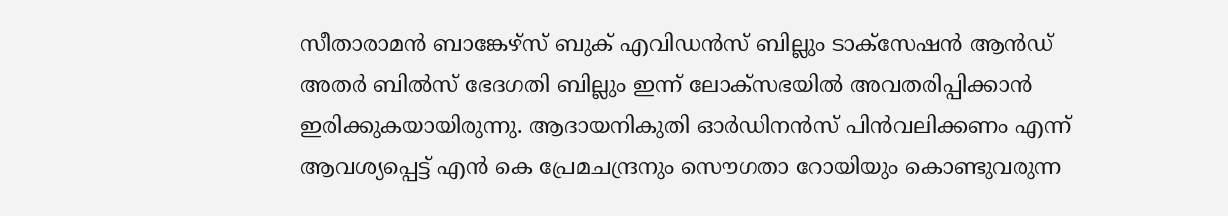സീതാരാമൻ ബാങ്കേഴ്സ് ബുക് എവിഡൻസ് ബില്ലും ടാക്സേഷൻ ആൻഡ് അതർ ബിൽസ് ഭേദഗതി ബില്ലും ഇന്ന് ലോക്സഭയിൽ അവതരിപ്പിക്കാൻ ഇരിക്കുകയായിരുന്നു. ആദായനികുതി ഓർഡിനൻസ് പിൻവലിക്കണം എന്ന് ആവശ്യപ്പെട്ട് എൻ കെ പ്രേമചന്ദ്രനും സൌഗതാ റോയിയും കൊണ്ടുവരുന്ന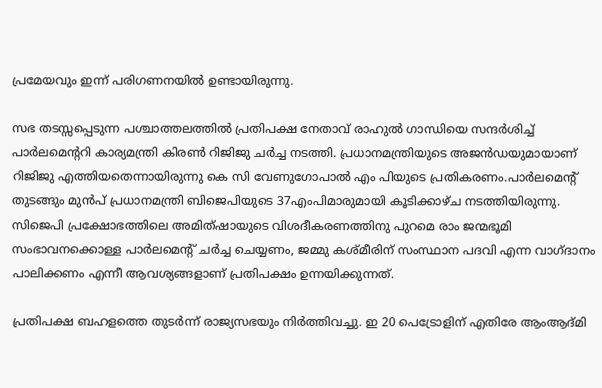പ്രമേയവും ഇന്ന് പരിഗണനയിൽ ഉണ്ടായിരുന്നു.

സഭ തടസ്സപ്പെടുന്ന പശ്ചാത്തലത്തിൽ പ്രതിപക്ഷ നേതാവ് രാഹുൽ ഗാന്ധിയെ സന്ദർശിച്ച് പാർലമെന്ററി കാര്യമന്ത്രി കിരൺ റിജിജു ചർച്ച നടത്തി. പ്രധാനമന്ത്രിയുടെ അജൻഡയുമായാണ് റിജിജു എത്തിയതെന്നായിരുന്നു കെ സി വേണുഗോപാൽ എം പിയുടെ പ്രതികരണം.പാർലമെന്‍റ് തുടങ്ങും മുൻപ് പ്രധാനമന്ത്രി ബിജെപിയുടെ 37എംപിമാരുമായി കൂടിക്കാഴ്ച നടത്തിയിരുന്നു. സിജെപി പ്രക്ഷോഭത്തിലെ അമിത്ഷായുടെ വിശദീകരണത്തിനു പുറമെ രാം ജന്മഭൂമി സംഭാവനക്കൊള്ള പാർലമെന്‍റ് ചർച്ച ചെയ്യണം, ജമ്മു കശ്മീരിന് സംസ്ഥാന പദവി എന്ന വാഗ്ദാനം പാലിക്കണം എന്നീ ആവശ്യങ്ങളാണ് പ്രതിപക്ഷം ഉന്നയിക്കുന്നത്.

പ്രതിപക്ഷ ബഹളത്തെ തുടർന്ന് രാജ്യസഭയും നിർത്തിവച്ചു. ഇ 20 പെട്രോളിന് എതിരേ ആംആദ്മി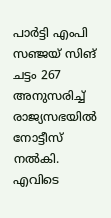പാർട്ടി എംപി സഞ്ജയ് സിങ് ചട്ടം 267 അനുസരിച്ച് രാജ്യസഭയിൽ നോട്ടീസ് നൽകി. എവിടെ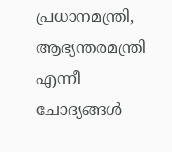പ്രധാനമന്ത്രി, ആഭ്യന്തരമന്ത്രി എന്നീ ചോദ്യങ്ങൾ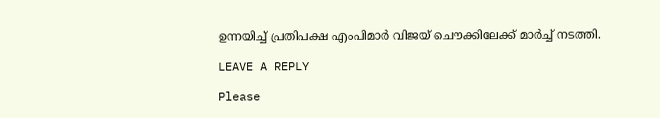ഉന്നയിച്ച് പ്രതിപക്ഷ എംപിമാർ വിജയ് ചൌക്കിലേക്ക് മാർച്ച് നടത്തി.

LEAVE A REPLY

Please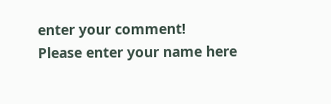enter your comment!
Please enter your name here